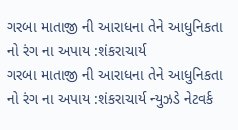ગરબા માતાજી ની આરાધના તેને આધુનિકતા નો રંગ ના અપાય :શંકરાચાર્ય
ગરબા માતાજી ની આરાધના તેને આધુનિકતા નો રંગ ના અપાય :શંકરાચાર્ય ન્યુઝડે નેટવર્ક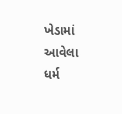ખેડામાં આવેલા ધર્મ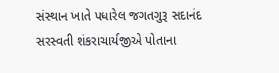સંસ્થાન ખાતે પધારેલ જગતગુરૂ સદાનંદ સરસ્વતી શંકરાચાર્યજીએ પોતાના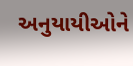અનુયાયીઓને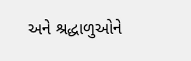અને શ્રદ્ધાળુઓને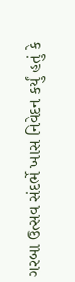ગરબા ઉત્સવ સંદર્ભે ખાસ નિવેદન કર્યું હતું કે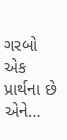ગરબો એક પ્રાર્થના છે એને…